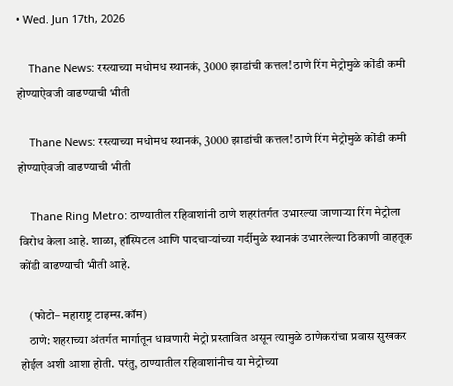• Wed. Jun 17th, 2026

    Thane News: रस्त्याच्या मधोमध स्थानकं, 3000 झाडांची कत्तल! ठाणे रिंग मेट्रोमुळे कोंडी कमी होण्याऐवजी वाढण्याची भीती

    Thane News: रस्त्याच्या मधोमध स्थानकं, 3000 झाडांची कत्तल! ठाणे रिंग मेट्रोमुळे कोंडी कमी होण्याऐवजी वाढण्याची भीती

    Thane Ring Metro: ठाण्यातील रहिवाशांनी ठाणे शहरांतर्गत उभारल्या जाणाऱ्या रिंग मेट्रोला विरोध केला आहे. शाळा, हॉस्पिटल आणि पादचाऱ्यांच्या गर्दीमुळे स्थानकं उभारलेल्या ठिकाणी वाहतूक कोंडी वाढण्याची भीती आहे.

    (फोटो– महाराष्ट्र टाइम्स.कॉम)
    ठाणे: शहराच्या अंतर्गत मार्गातून धावणारी मेट्रो प्रस्तावित असून त्यामुळे ठाणेकरांचा प्रवास सुखकर होईल अशी आशा होती. परंतु, ठाण्यातील रहिवाशांनीच या मेट्रोच्या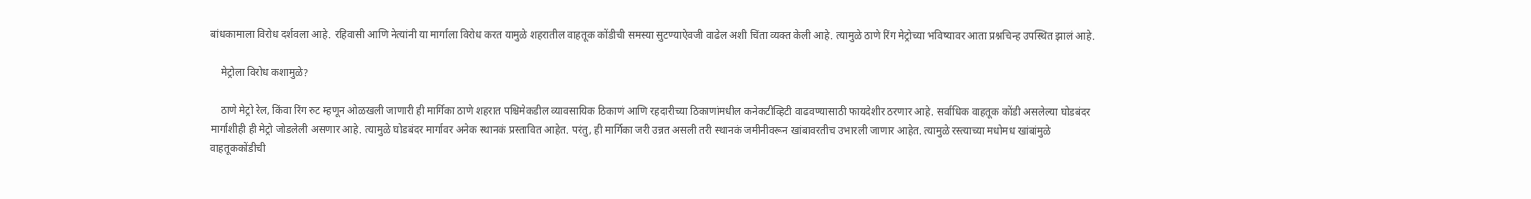बांधकामाला विरोध दर्शवला आहे. रहिवासी आणि नेत्यांनी या मार्गाला विरोध करत यामुळे शहरातील वाहतूक कोंडीची समस्या सुटण्याऐवजी वाढेल अशी चिंता व्यक्त केली आहे. त्यामुळे ठाणे रिंग मेट्रोच्या भविष्यावर आता प्रश्नचिन्ह उपस्थित झालं आहे.

    मेट्रोला विरोध कशामुळे?

    ठाणे मेट्रो रेल, किंवा रिंग रुट म्हणून ओळखली जाणारी ही मार्गिका ठाणे शहरात पश्चिमेकडील व्यावसायिक ठिकाणं आणि रहदारीच्या ठिकाणांमधील कनेकटीव्हिटी वाढवण्यासाठी फायदेशीर ठरणार आहे. सर्वाधिक वाहतूक कोंडी असलेल्या घोडबंदर मार्गाशीही ही मेट्रो जोडलेली असणार आहे. त्यामुळे घोडबंदर मार्गावर अनेक स्थानकं प्रस्तावित आहेत. परंतु, ही मार्गिका जरी उन्नत असली तरी स्थानकं जमीनीवरून खांबावरतीच उभारली जाणार आहेत. त्यामुळे रस्त्याच्या मधोमध खांबांमुळे वाहतूककोंडीची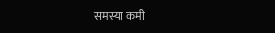समस्या कमी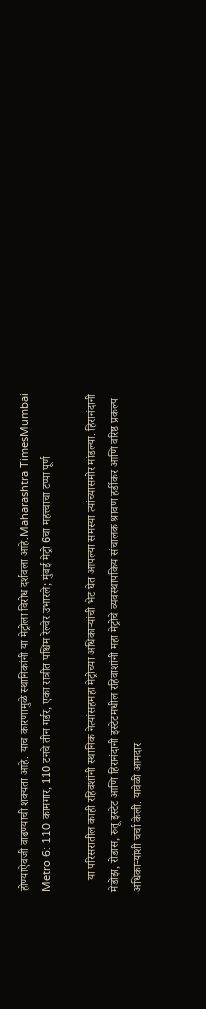होण्याऐवजी वाढण्याची शक्यता आहे. याच कारणामुळे स्थानिकांनी या मेट्रोला विरोध दर्शवला आहे.Maharashtra TimesMumbai Metro 6: 110 कामगार, 110 टनचे तीन गर्डर, एका रात्रीत पश्चिम रेल्वेर उभारले; मुंबई मेट्रो 6चा महत्त्वाचा टप्पा पूर्ण

    या परिसरातील काही रहिवशांनी स्थानिक नेत्यांसहमहा मेट्रोच्या अधिकाऱ्यांची भेट घेत आपल्या समस्या त्यांच्यासमोर मांडल्या. हिरानंदानी मेडोझ, रोडास, रुतू इस्टेट आणि हिरानंदानी इस्टेटमधील रहिवाशांनी महा मेट्रोचे व्यवस्थापकिय संचालक श्रावण हर्डीकर आणि वरिष्ठ प्रकल्प अधिकाऱ्यांशी चर्चा केली. यावेळी आमदार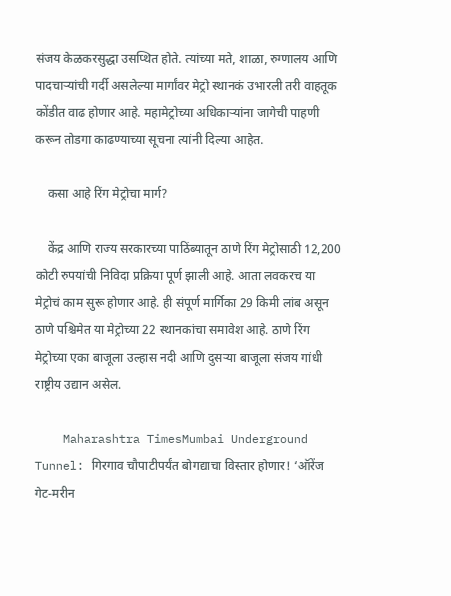संजय केळकरसुद्धा उसप्थित होते. त्यांच्या मते, शाळा, रुग्णालय आणि पादचाऱ्यांची गर्दी असलेल्या मार्गांवर मेट्रो स्थानकं उभारली तरी वाहतूक कोंडीत वाढ होणार आहे. महामेट्रोच्या अधिकाऱ्यांना जागेची पाहणी करून तोडगा काढण्याच्या सूचना त्यांनी दिल्या आहेत.

    कसा आहे रिंग मेट्रोचा मार्ग?

    केंद्र आणि राज्य सरकारच्या पाठिंब्यातून ठाणे रिंग मेट्रोसाठी 12,200 कोटी रुपयांची निविदा प्रक्रिया पूर्ण झाली आहे. आता लवकरच या मेट्रोचं काम सुरू होणार आहे. ही संपूर्ण मार्गिका 29 किमी लांब असून ठाणे पश्चिमेत या मेट्रोच्या 22 स्थानकांचा समावेश आहे. ठाणे रिंग मेट्रोच्या एका बाजूला उल्हास नदी आणि दुसऱ्या बाजूला संजय गांधी राष्ट्रीय उद्यान असेल.

    Maharashtra TimesMumbai Underground Tunnel: गिरगाव चौपाटीपर्यंत बोगद्याचा विस्तार होणार! ‘ऑरेंज गेट-मरीन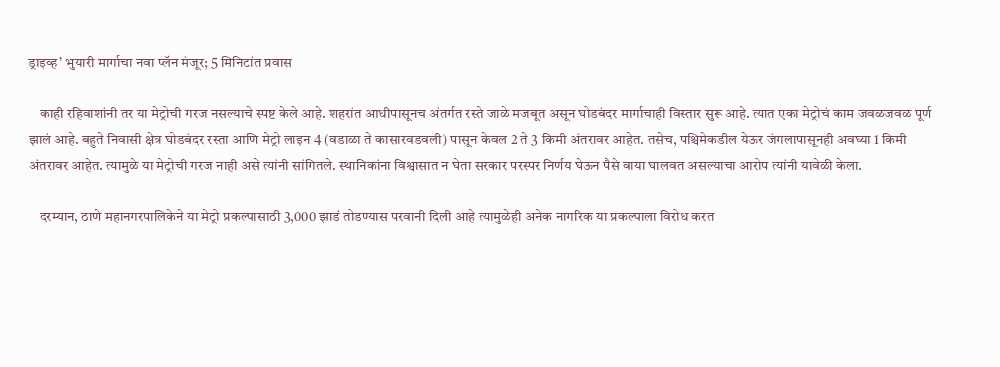ड्राइव्ह’ भुयारी मार्गाचा नवा प्लॅन मंजूर; 5 मिनिटांत प्रवास

    काही रहिवाशांनी तर या मेट्रोची गरज नसल्याचे स्पष्ट केले आहे. शहरांत आधीपासूनच अंतर्गत रस्ते जाळे मजबूत असून घोडबंदर मार्गाचाही विस्तार सुरू आहे. त्यात एका मेट्रोचं काम जवळजवळ पूर्ण झालं आहे. बहुते निवासी क्षेत्र घोडबंदर रस्ता आणि मेट्रो लाइन 4 (वडाळा ते कासारवडवली) पासून केवल 2 ते 3 किमी अंतरावर आहेत. तसेच, पश्चिमेकडील येऊर जंगलापासूनही अवघ्या 1 किमी अंतरावर आहेत. त्यामुळे या मेट्रोची गरज नाही असे त्यांनी सांगितले. स्थानिकांना विश्वासात न घेता सरकार परस्पर निर्णय घेऊन पैसे वाया घालवत असल्याचा आरोप त्यांनी यावेळी केला.

    दरम्यान, ठाणे महानगरपालिकेने या मेट्रो प्रकल्पासाठी 3,000 झाडं तोडण्यास परवानी दिली आहे त्यामुळेही अनेक नागरिक या प्रकल्पाला विरोध करत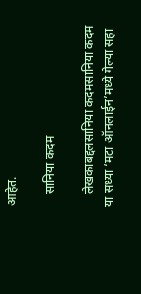आहेत.

    सानिया कदम

    लेखकाबद्दलसानिया कदमसानिया कदम या सध्या ‘मटा ऑनलाईन’मध्ये गेल्या सहा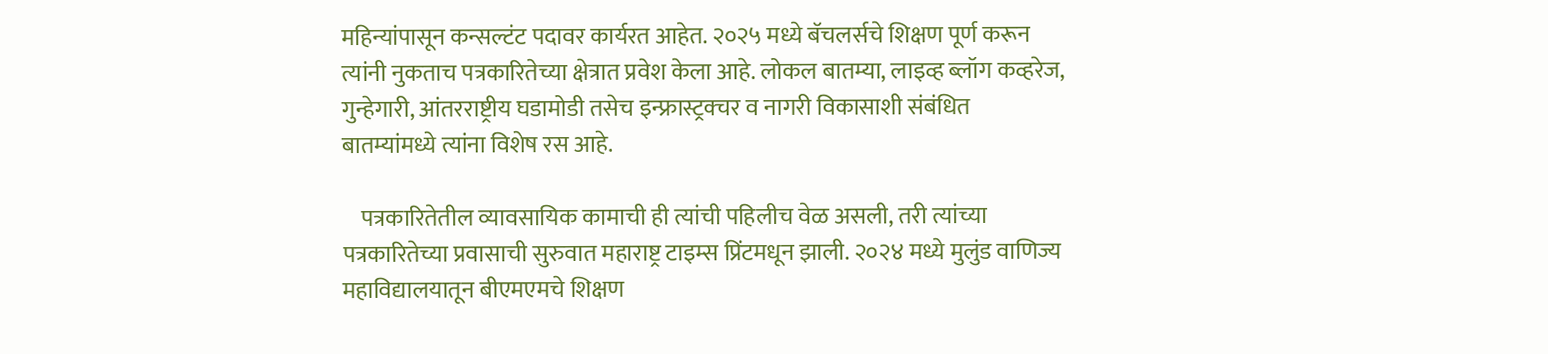महिन्यांपासून कन्सल्टंट पदावर कार्यरत आहेत. २०२५ मध्ये बॅचलर्सचे शिक्षण पूर्ण करून त्यांनी नुकताच पत्रकारितेच्या क्षेत्रात प्रवेश केला आहे. लोकल बातम्या, लाइव्ह ब्लॉग कव्हरेज, गुन्हेगारी, आंतरराष्ट्रीय घडामोडी तसेच इन्फ्रास्ट्रक्चर व नागरी विकासाशी संबंधित बातम्यांमध्ये त्यांना विशेष रस आहे.

    पत्रकारितेतील व्यावसायिक कामाची ही त्यांची पहिलीच वेळ असली, तरी त्यांच्या पत्रकारितेच्या प्रवासाची सुरुवात महाराष्ट्र टाइम्स प्रिंटमधून झाली. २०२४ मध्ये मुलुंड वाणिज्य महाविद्यालयातून बीएमएमचे शिक्षण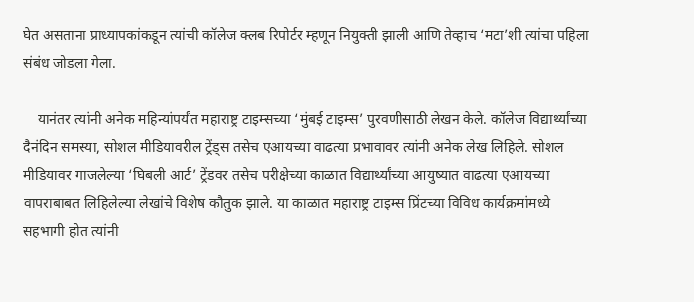घेत असताना प्राध्यापकांकडून त्यांची कॉलेज क्लब रिपोर्टर म्हणून नियुक्ती झाली आणि तेव्हाच ‘मटा’शी त्यांचा पहिला संबंध जोडला गेला.

    यानंतर त्यांनी अनेक महिन्यांपर्यंत महाराष्ट्र टाइम्सच्या ‘मुंबई टाइम्स’ पुरवणीसाठी लेखन केले. कॉलेज विद्यार्थ्यांच्या दैनंदिन समस्या, सोशल मीडियावरील ट्रेंड्स तसेच एआयच्या वाढत्या प्रभावावर त्यांनी अनेक लेख लिहिले. सोशल मीडियावर गाजलेल्या ‘घिबली आर्ट’ ट्रेंडवर तसेच परीक्षेच्या काळात विद्यार्थ्यांच्या आयुष्यात वाढत्या एआयच्या वापराबाबत लिहिलेल्या लेखांचे विशेष कौतुक झाले. या काळात महाराष्ट्र टाइम्स प्रिंटच्या विविध कार्यक्रमांमध्ये सहभागी होत त्यांनी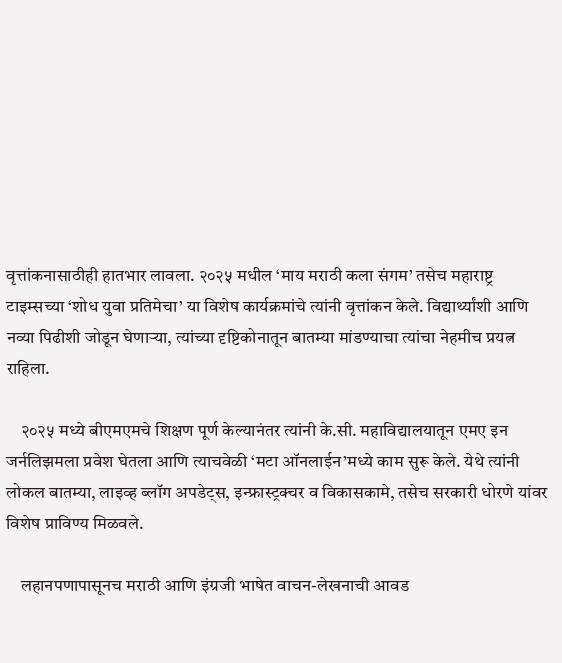वृत्तांकनासाठीही हातभार लावला. २०२५ मधील ‘माय मराठी कला संगम’ तसेच महाराष्ट्र टाइम्सच्या ‘शोध युवा प्रतिमेचा’ या विशेष कार्यक्रमांचे त्यांनी वृत्तांकन केले. विद्यार्थ्यांशी आणि नव्या पिढीशी जोडून घेणाऱ्या, त्यांच्या दृष्टिकोनातून बातम्या मांडण्याचा त्यांचा नेहमीच प्रयत्न राहिला.

    २०२५ मध्ये बीएमएमचे शिक्षण पूर्ण केल्यानंतर त्यांनी के.सी. महाविद्यालयातून एमए इन जर्नलिझमला प्रवेश घेतला आणि त्याचवेळी ‘मटा ऑनलाईन’मध्ये काम सुरू केले. येथे त्यांनी लोकल बातम्या, लाइव्ह ब्लॉग अपडेट्स, इन्फ्रास्ट्रक्चर व विकासकामे, तसेच सरकारी धोरणे यांवर विशेष प्राविण्य मिळवले.

    लहानपणापासूनच मराठी आणि इंग्रजी भाषेत वाचन-लेखनाची आवड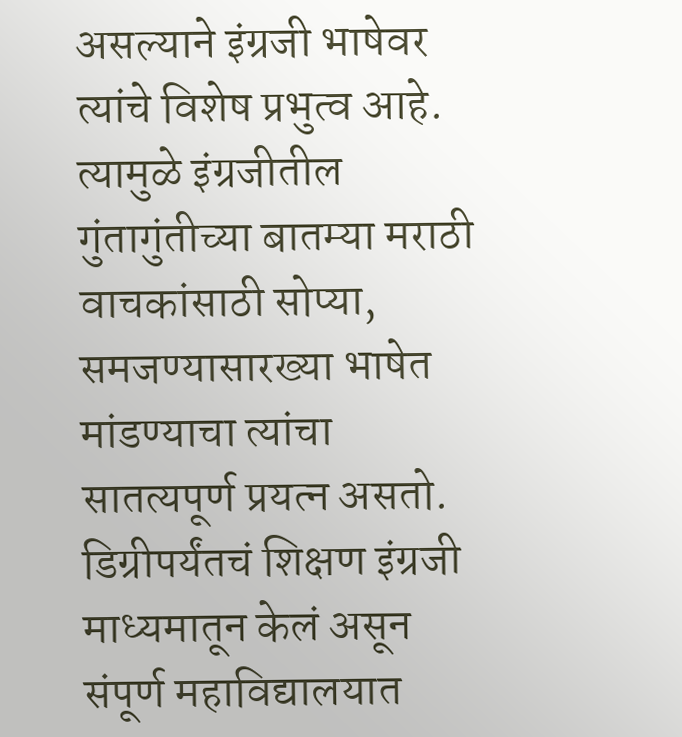असल्याने इंग्रजी भाषेवर त्यांचे विशेष प्रभुत्व आहे. त्यामुळे इंग्रजीतील गुंतागुंतीच्या बातम्या मराठी वाचकांसाठी सोप्या, समजण्यासारख्या भाषेत मांडण्याचा त्यांचा सातत्यपूर्ण प्रयत्न असतो. डिग्रीपर्यंतचं शिक्षण इंग्रजी माध्यमातून केलं असून संपूर्ण महाविद्यालयात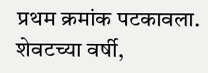प्रथम क्रमांक पटकावला. शेवटच्या वर्षी,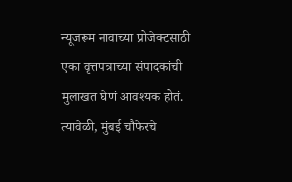न्यूजरूम नावाच्या प्रोजेक्टसाठी एका वृत्तपत्राच्या संपादकांची मुलाखत घेणं आवश्यक होतं. त्यावेळी, मुंबई चौफेरचे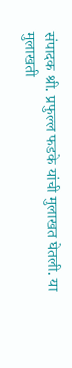संपादक श्री. प्रफुल्ल फडके यांची मुलाखत घेतली. या मुलाखती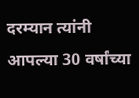दरम्यान त्यांनी आपल्या 30 वर्षांच्या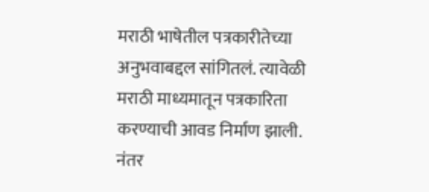मराठी भाषेतील पत्रकारीतेच्या अनुभवाबद्दल सांगितलं. त्यावेळी मराठी माध्यमातून पत्रकारिता करण्याची आवड निर्माण झाली. नंतर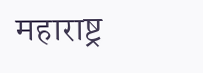महाराष्ट्र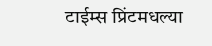टाईम्स प्रिंटमधल्या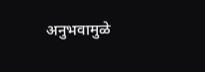अनुभवामुळे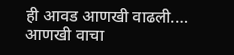ही आवड आणखी वाढली.… आणखी वाचा